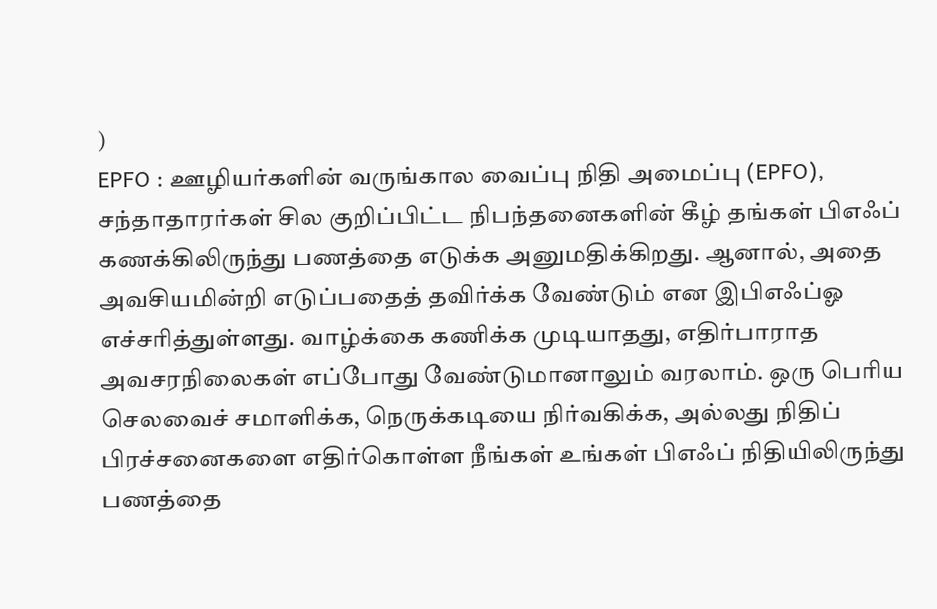)
EPFO : ஊழியர்களின் வருங்கால வைப்பு நிதி அமைப்பு (EPFO), சந்தாதாரர்கள் சில குறிப்பிட்ட நிபந்தனைகளின் கீழ் தங்கள் பிஎஃப் கணக்கிலிருந்து பணத்தை எடுக்க அனுமதிக்கிறது. ஆனால், அதை அவசியமின்றி எடுப்பதைத் தவிர்க்க வேண்டும் என இபிஎஃப்ஓ எச்சரித்துள்ளது. வாழ்க்கை கணிக்க முடியாதது, எதிர்பாராத அவசரநிலைகள் எப்போது வேண்டுமானாலும் வரலாம். ஒரு பெரிய செலவைச் சமாளிக்க, நெருக்கடியை நிர்வகிக்க, அல்லது நிதிப் பிரச்சனைகளை எதிர்கொள்ள நீங்கள் உங்கள் பிஎஃப் நிதியிலிருந்து பணத்தை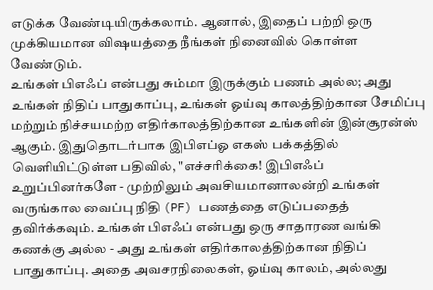எடுக்க வேண்டியிருக்கலாம். ஆனால், இதைப் பற்றி ஒரு முக்கியமான விஷயத்தை நீங்கள் நினைவில் கொள்ள வேண்டும்.
உங்கள் பிஎஃப் என்பது சும்மா இருக்கும் பணம் அல்ல; அது உங்கள் நிதிப் பாதுகாப்பு, உங்கள் ஓய்வு காலத்திற்கான சேமிப்பு மற்றும் நிச்சயமற்ற எதிர்காலத்திற்கான உங்களின் இன்சூரன்ஸ் ஆகும். இதுதொடர்பாக இபிஎப்ஓ எகஸ் பக்கத்தில் வெளியிட்டுள்ள பதிவில், "எச்சரிக்கை! இபிஎஃப் உறுப்பினர்களே - முற்றிலும் அவசியமானாலன்றி உங்கள் வருங்கால வைப்பு நிதி (PF) பணத்தை எடுப்பதைத் தவிர்க்கவும். உங்கள் பிஎஃப் என்பது ஒரு சாதாரண வங்கி கணக்கு அல்ல - அது உங்கள் எதிர்காலத்திற்கான நிதிப் பாதுகாப்பு. அதை அவசரநிலைகள், ஓய்வு காலம், அல்லது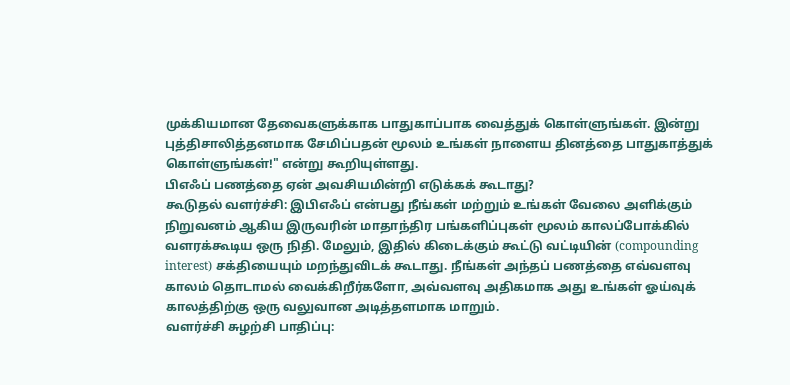முக்கியமான தேவைகளுக்காக பாதுகாப்பாக வைத்துக் கொள்ளுங்கள். இன்று புத்திசாலித்தனமாக சேமிப்பதன் மூலம் உங்கள் நாளைய தினத்தை பாதுகாத்துக் கொள்ளுங்கள்!" என்று கூறியுள்ளது.
பிஎஃப் பணத்தை ஏன் அவசியமின்றி எடுக்கக் கூடாது?
கூடுதல் வளர்ச்சி: இபிஎஃப் என்பது நீங்கள் மற்றும் உங்கள் வேலை அளிக்கும் நிறுவனம் ஆகிய இருவரின் மாதாந்திர பங்களிப்புகள் மூலம் காலப்போக்கில் வளரக்கூடிய ஒரு நிதி. மேலும், இதில் கிடைக்கும் கூட்டு வட்டியின் (compounding interest) சக்தியையும் மறந்துவிடக் கூடாது. நீங்கள் அந்தப் பணத்தை எவ்வளவு காலம் தொடாமல் வைக்கிறீர்களோ, அவ்வளவு அதிகமாக அது உங்கள் ஓய்வுக் காலத்திற்கு ஒரு வலுவான அடித்தளமாக மாறும்.
வளர்ச்சி சுழற்சி பாதிப்பு: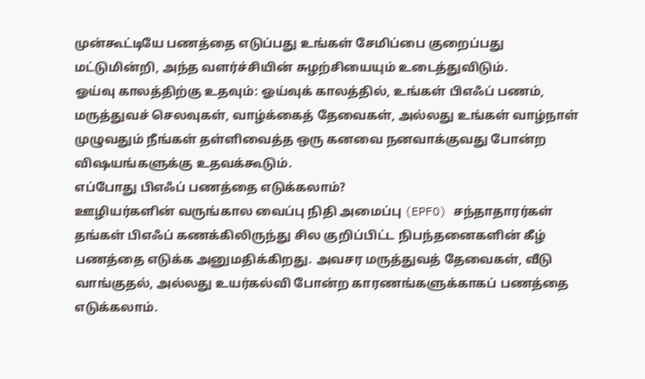முன்கூட்டியே பணத்தை எடுப்பது உங்கள் சேமிப்பை குறைப்பது மட்டுமின்றி, அந்த வளர்ச்சியின் சுழற்சியையும் உடைத்துவிடும்.
ஓய்வு காலத்திற்கு உதவும்: ஓய்வுக் காலத்தில், உங்கள் பிஎஃப் பணம், மருத்துவச் செலவுகள், வாழ்க்கைத் தேவைகள், அல்லது உங்கள் வாழ்நாள் முழுவதும் நீங்கள் தள்ளிவைத்த ஒரு கனவை நனவாக்குவது போன்ற விஷயங்களுக்கு உதவக்கூடும்.
எப்போது பிஎஃப் பணத்தை எடுக்கலாம்?
ஊழியர்களின் வருங்கால வைப்பு நிதி அமைப்பு (EPFO) சந்தாதாரர்கள் தங்கள் பிஎஃப் கணக்கிலிருந்து சில குறிப்பிட்ட நிபந்தனைகளின் கீழ் பணத்தை எடுக்க அனுமதிக்கிறது. அவசர மருத்துவத் தேவைகள், வீடு வாங்குதல், அல்லது உயர்கல்வி போன்ற காரணங்களுக்காகப் பணத்தை எடுக்கலாம்.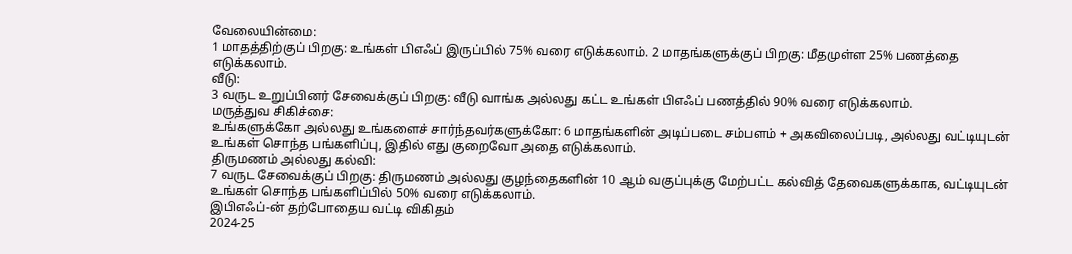வேலையின்மை:
1 மாதத்திற்குப் பிறகு: உங்கள் பிஎஃப் இருப்பில் 75% வரை எடுக்கலாம். 2 மாதங்களுக்குப் பிறகு: மீதமுள்ள 25% பணத்தை எடுக்கலாம்.
வீடு:
3 வருட உறுப்பினர் சேவைக்குப் பிறகு: வீடு வாங்க அல்லது கட்ட உங்கள் பிஎஃப் பணத்தில் 90% வரை எடுக்கலாம்.
மருத்துவ சிகிச்சை:
உங்களுக்கோ அல்லது உங்களைச் சார்ந்தவர்களுக்கோ: 6 மாதங்களின் அடிப்படை சம்பளம் + அகவிலைப்படி, அல்லது வட்டியுடன் உங்கள் சொந்த பங்களிப்பு, இதில் எது குறைவோ அதை எடுக்கலாம்.
திருமணம் அல்லது கல்வி:
7 வருட சேவைக்குப் பிறகு: திருமணம் அல்லது குழந்தைகளின் 10 ஆம் வகுப்புக்கு மேற்பட்ட கல்வித் தேவைகளுக்காக, வட்டியுடன் உங்கள் சொந்த பங்களிப்பில் 50% வரை எடுக்கலாம்.
இபிஎஃப்-ன் தற்போதைய வட்டி விகிதம்
2024-25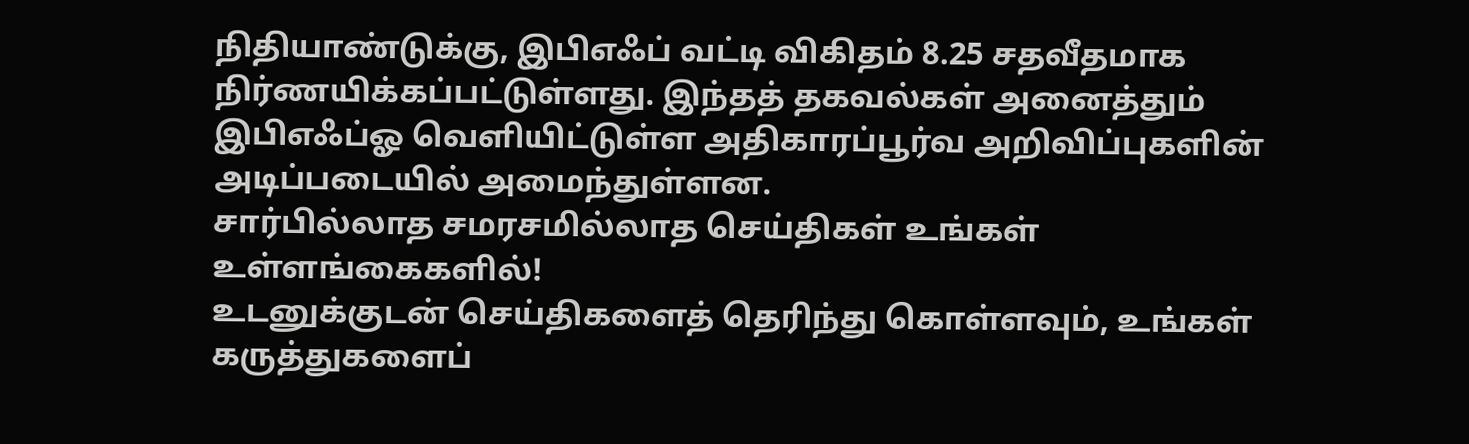நிதியாண்டுக்கு, இபிஎஃப் வட்டி விகிதம் 8.25 சதவீதமாக நிர்ணயிக்கப்பட்டுள்ளது. இந்தத் தகவல்கள் அனைத்தும் இபிஎஃப்ஓ வெளியிட்டுள்ள அதிகாரப்பூர்வ அறிவிப்புகளின் அடிப்படையில் அமைந்துள்ளன.
சார்பில்லாத சமரசமில்லாத செய்திகள் உங்கள் உள்ளங்கைகளில்!
உடனுக்குடன் செய்திகளைத் தெரிந்து கொள்ளவும், உங்கள் கருத்துகளைப்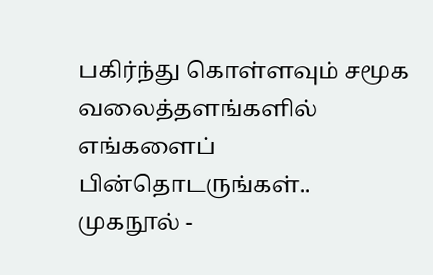பகிர்ந்து கொள்ளவும் சமூக வலைத்தளங்களில் எங்களைப் பின்தொடருங்கள்..
முகநூல் -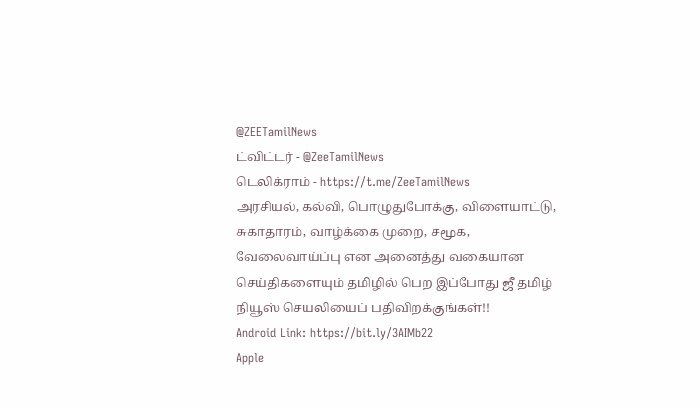@ZEETamilNews
ட்விட்டர் - @ZeeTamilNews
டெலிக்ராம் - https://t.me/ZeeTamilNews
அரசியல், கல்வி, பொழுதுபோக்கு, விளையாட்டு, சுகாதாரம், வாழ்க்கை முறை, சமூக, வேலைவாய்ப்பு என அனைத்து வகையான செய்திகளையும் தமிழில் பெற இப்போது ஜீ தமிழ் நியூஸ் செயலியைப் பதிவிறக்குங்கள்!!
Android Link: https://bit.ly/3AIMb22
Apple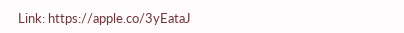Link: https://apple.co/3yEataJ